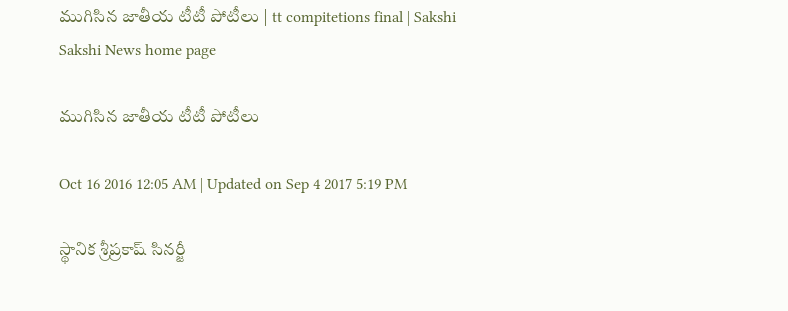ముగిసిన జాతీయ టీటీ పోటీలు | tt compitetions final | Sakshi
Sakshi News home page

ముగిసిన జాతీయ టీటీ పోటీలు

Oct 16 2016 12:05 AM | Updated on Sep 4 2017 5:19 PM

స్థానిక శ్రీప్రకాష్‌ సినర్జీ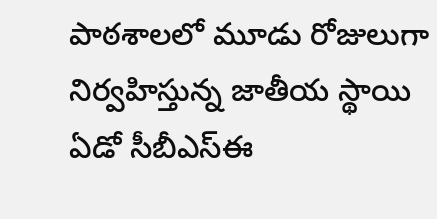పాఠశాలలో మూడు రోజులుగా నిర్వహిస్తున్న జాతీయ స్థాయి ఏడో సీబీఎస్‌ఈ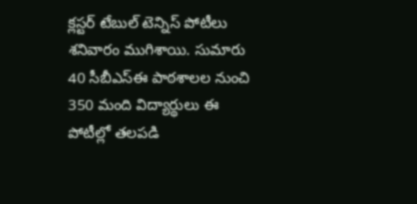క్లస్టర్‌ టేబుల్‌ టెన్నిస్‌ పోటీలు శనివారం ముగిశాయి. సుమారు 40 సీబీఎస్‌ఈ పాఠశాలల నుంచి 350 మంది విద్యార్థులు ఈ పోటీల్లో తలపడి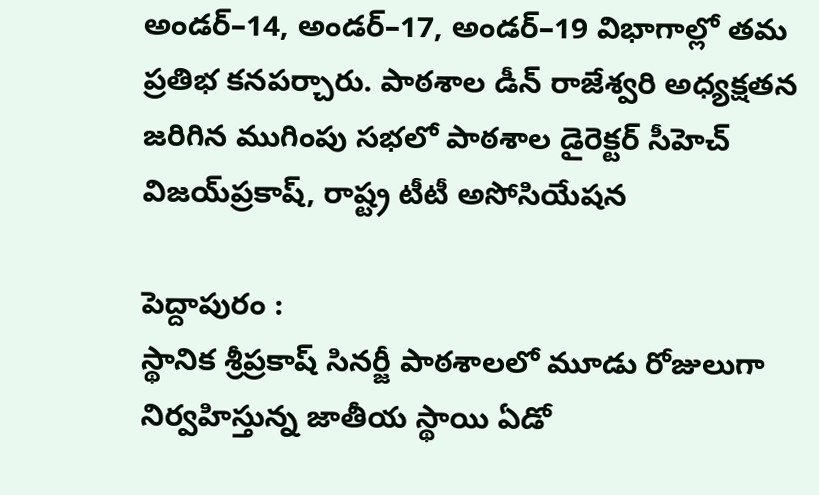అండర్‌–14, అండర్‌–17, అండర్‌–19 విభాగాల్లో తమ ప్రతిభ కనపర్చారు. పాఠశాల డీన్‌ రాజేశ్వరి అధ్యక్షతన జరిగిన ముగింపు సభలో పాఠశాల డైరెక్టర్‌ సీహెచ్‌ విజయ్‌ప్రకాష్, రాష్ట్ర టీటీ అసోసియేషన

పెద్దాపురం :
స్థానిక శ్రీప్రకాష్‌ సినర్జీ పాఠశాలలో మూడు రోజులుగా నిర్వహిస్తున్న జాతీయ స్థాయి ఏడో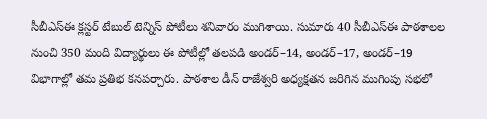సీబీఎస్‌ఈ క్లస్టర్‌ టేబుల్‌ టెన్నిస్‌ పోటీలు శనివారం ముగిశాయి. సుమారు 40 సీబీఎస్‌ఈ పాఠశాలల నుంచి 350 మంది విద్యార్థులు ఈ పోటీల్లో తలపడి అండర్‌–14, అండర్‌–17, అండర్‌–19 విభాగాల్లో తమ ప్రతిభ కనపర్చారు. పాఠశాల డీన్‌ రాజేశ్వరి అధ్యక్షతన జరిగిన ముగింపు సభలో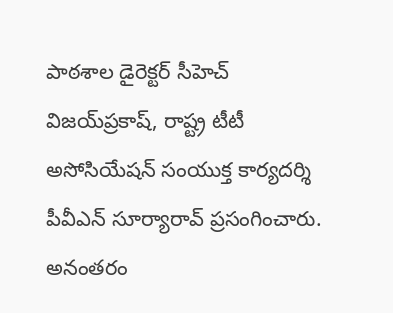పాఠశాల డైరెక్టర్‌ సీహెచ్‌ విజయ్‌ప్రకాష్, రాష్ట్ర టీటీ అసోసియేషన్‌ సంయుక్త కార్యదర్శి పీవీఎన్‌ సూర్యారావ్‌ ప్రసంగించారు. అనంతరం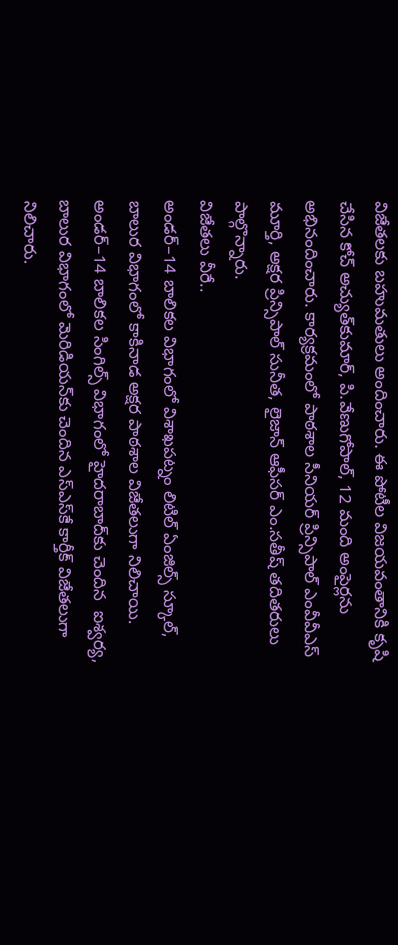విజేతలకు బహుమతులు అందించారు. ఈ పోటీల విజయవంతానికి కృషి చేసిన కోచ్‌ అచ్యుత్‌కుమార్, పి.వేణుగోపాల్, 12 మంది అంపైర్లను అభినందించారు. కార్యక్రమంలో పాఠశాల సీనియర్‌ ప్రిన్సిపాల్‌ ఎంవీవీఎస్‌ మూర్తి, అక్షర ప్రిన్సిపాల్‌ సునీత, లైజాన్‌ ఆఫీసర్‌ ఎం.సతీష్‌ తదితరులు పాల్గొన్నారు.
విజేతలు వీరే..
అండర్‌–14 బాలికల విభాగంలో విశాఖపట్నం లిటిల్‌ ఏంజిల్స్‌ స్కూల్, బాలుర విభాగంలో కాకినాడ అక్షర పాఠశాల విజేతలుగా నిలిచాయి. అండర్‌–14 బాలికల సింగిల్స్‌ విభాగంలో హైదరాబాద్‌కు చెందిన  ఐశ్వర్య, బాలుర విభాగంలో మెరిడియన్‌కు చెందిన ఎస్‌ఎస్‌కే కార్తీక్‌ విజేతలుగా నిలిచారు.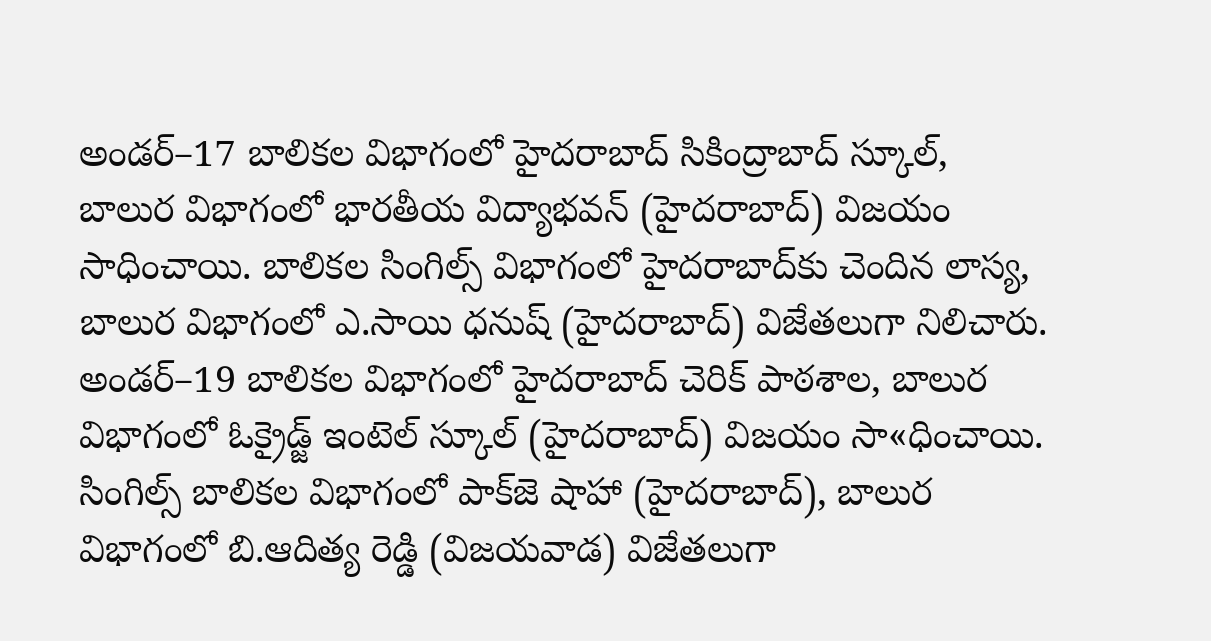అండర్‌–17 బాలికల విభాగంలో హైదరాబాద్‌ సికింద్రాబాద్‌ స్కూల్, బాలుర విభాగంలో భారతీయ విద్యాభవన్‌ (హైదరాబాద్‌) విజయం సాధించాయి. బాలికల సింగిల్స్‌ విభాగంలో హైదరాబాద్‌కు చెందిన లాస్య, బాలుర విభాగంలో ఎ.సాయి ధనుష్‌ (హైదరాబాద్‌) విజేతలుగా నిలిచారు.
అండర్‌–19 బాలికల విభాగంలో హైదరాబాద్‌ చెరిక్‌ పాఠశాల, బాలుర విభాగంలో ఓక్రైడ్జ్‌ ఇంటెల్‌ స్కూల్‌ (హైదరాబాద్‌) విజయం సా«ధించాయి. సింగిల్స్‌ బాలికల విభాగంలో పాక్‌జె షాహా (హైదరాబాద్‌), బాలుర విభాగంలో బి.ఆదిత్య రెడ్డి (విజయవాడ) విజేతలుగా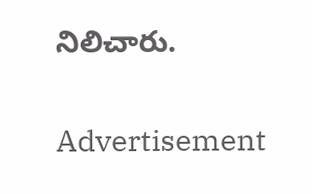నిలిచారు.


Advertisement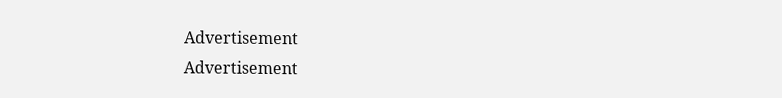Advertisement
Advertisement